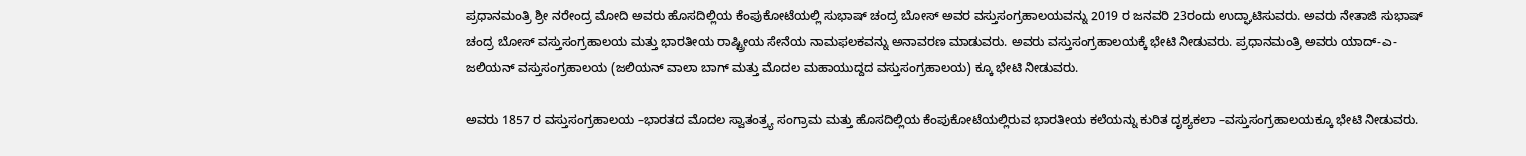ಪ್ರಧಾನಮಂತ್ರಿ ಶ್ರೀ ನರೇಂದ್ರ ಮೋದಿ ಅವರು ಹೊಸದಿಲ್ಲಿಯ ಕೆಂಪುಕೋಟೆಯಲ್ಲಿ ಸುಭಾಷ್ ಚಂದ್ರ ಬೋಸ್ ಅವರ ವಸ್ತುಸಂಗ್ರಹಾಲಯವನ್ನು 2019 ರ ಜನವರಿ 23ರಂದು ಉದ್ಘಾಟಿಸುವರು. ಅವರು ನೇತಾಜಿ ಸುಭಾಷ್ ಚಂದ್ರ ಬೋಸ್ ವಸ್ತುಸಂಗ್ರಹಾಲಯ ಮತ್ತು ಭಾರತೀಯ ರಾಷ್ಟ್ರೀಯ ಸೇನೆಯ ನಾಮಫಲಕವನ್ನು ಅನಾವರಣ ಮಾಡುವರು. ಅವರು ವಸ್ತುಸಂಗ್ರಹಾಲಯಕ್ಕೆ ಭೇಟಿ ನೀಡುವರು. ಪ್ರಧಾನಮಂತ್ರಿ ಅವರು ಯಾದ್-ಎ-ಜಲಿಯನ್ ವಸ್ತುಸಂಗ್ರಹಾಲಯ (ಜಲಿಯನ್ ವಾಲಾ ಬಾಗ್ ಮತ್ತು ಮೊದಲ ಮಹಾಯುದ್ದದ ವಸ್ತುಸಂಗ್ರಹಾಲಯ) ಕ್ಕೂ ಭೇಟಿ ನೀಡುವರು.

ಅವರು 1857 ರ ವಸ್ತುಸಂಗ್ರಹಾಲಯ –ಭಾರತದ ಮೊದಲ ಸ್ವಾತಂತ್ರ್ಯ ಸಂಗ್ರಾಮ ಮತ್ತು ಹೊಸದಿಲ್ಲಿಯ ಕೆಂಪುಕೋಟೆಯಲ್ಲಿರುವ ಭಾರತೀಯ ಕಲೆಯನ್ನು ಕುರಿತ ದೃಶ್ಯಕಲಾ –ವಸ್ತುಸಂಗ್ರಹಾಲಯಕ್ಕೂ ಭೇಟಿ ನೀಡುವರು.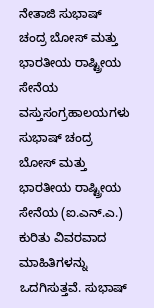ನೇತಾಜಿ ಸುಭಾಷ್ ಚಂದ್ರ ಬೋಸ್ ಮತ್ತು ಭಾರತೀಯ ರಾಷ್ಟ್ರೀಯ ಸೇನೆಯ ವಸ್ತುಸಂಗ್ರಹಾಲಯಗಳು ಸುಭಾಷ್ ಚಂದ್ರ ಬೋಸ್ ಮತ್ತು ಭಾರತೀಯ ರಾಷ್ಟ್ರೀಯ ಸೇನೆಯ (ಐ.ಎನ್.ಎ.) ಕುರಿತು ವಿವರವಾದ ಮಾಹಿತಿಗಳನ್ನು ಒದಗಿಸುತ್ತವೆ. ಸುಭಾಷ್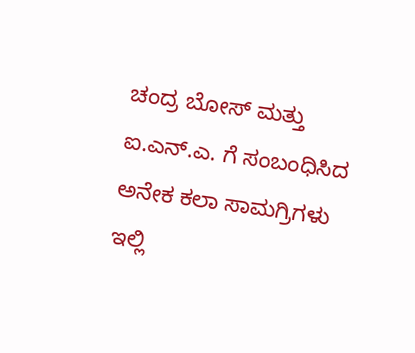ಚಂದ್ರ ಬೋಸ್ ಮತ್ತು ಐ.ಎನ್.ಎ. ಗೆ ಸಂಬಂಧಿಸಿದ ಅನೇಕ ಕಲಾ ಸಾಮಗ್ರಿಗಳು ಇಲ್ಲಿ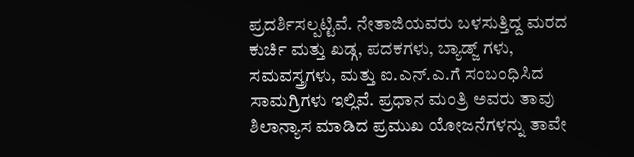ಪ್ರದರ್ಶಿಸಲ್ಪಟ್ಟಿವೆ. ನೇತಾಜಿಯವರು ಬಳಸುತ್ತಿದ್ದ ಮರದ ಕುರ್ಚಿ ಮತ್ತು ಖಡ್ಗ, ಪದಕಗಳು, ಬ್ಯಾಡ್ಜ್ ಗಳು, ಸಮವಸ್ತ್ರಗಳು, ಮತ್ತು ಐ.ಎನ್.ಎ.ಗೆ ಸಂಬಂಧಿಸಿದ ಸಾಮಗ್ರಿಗಳು ಇಲ್ಲಿವೆ. ಪ್ರಧಾನ ಮಂತ್ರಿ ಅವರು ತಾವು ಶಿಲಾನ್ಯಾಸ ಮಾಡಿದ ಪ್ರಮುಖ ಯೋಜನೆಗಳನ್ನು ತಾವೇ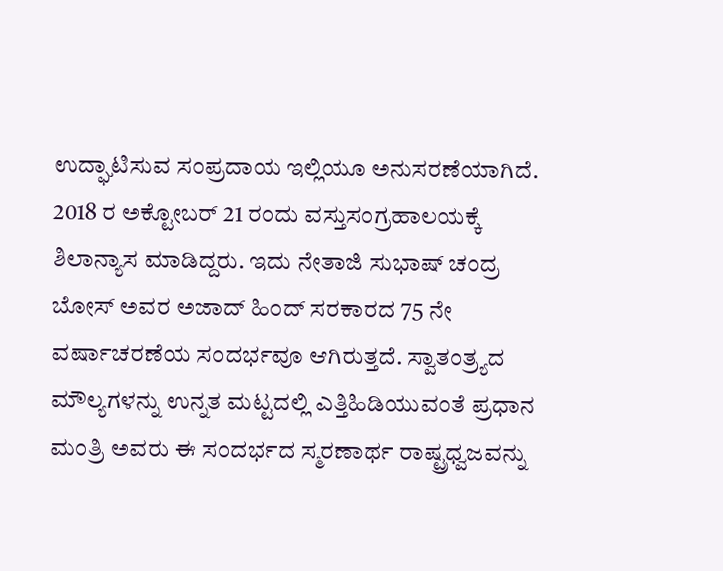ಉದ್ಘಾಟಿಸುವ ಸಂಪ್ರದಾಯ ಇಲ್ಲಿಯೂ ಅನುಸರಣೆಯಾಗಿದೆ. 2018 ರ ಅಕ್ಟೋಬರ್ 21 ರಂದು ವಸ್ತುಸಂಗ್ರಹಾಲಯಕ್ಕೆ ಶಿಲಾನ್ಯಾಸ ಮಾಡಿದ್ದರು. ಇದು ನೇತಾಜಿ ಸುಭಾಷ್ ಚಂದ್ರ ಬೋಸ್ ಅವರ ಅಜಾದ್ ಹಿಂದ್ ಸರಕಾರದ 75 ನೇ ವರ್ಷಾಚರಣೆಯ ಸಂದರ್ಭವೂ ಆಗಿರುತ್ತದೆ. ಸ್ವಾತಂತ್ರ್ಯದ ಮೌಲ್ಯಗಳನ್ನು ಉನ್ನತ ಮಟ್ಟದಲ್ಲಿ ಎತ್ತಿಹಿಡಿಯುವಂತೆ ಪ್ರಧಾನ ಮಂತ್ರಿ ಅವರು ಈ ಸಂದರ್ಭದ ಸ್ಮರಣಾರ್ಥ ರಾಷ್ಟ್ರಧ್ವಜವನ್ನು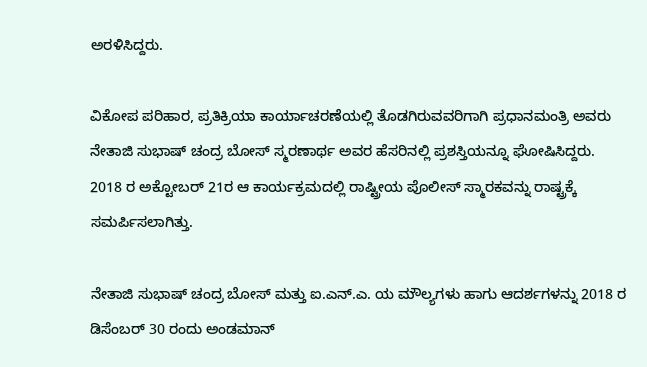ಅರಳಿಸಿದ್ದರು.

ವಿಕೋಪ ಪರಿಹಾರ, ಪ್ರತಿಕ್ರಿಯಾ ಕಾರ್ಯಾಚರಣೆಯಲ್ಲಿ ತೊಡಗಿರುವವರಿಗಾಗಿ ಪ್ರಧಾನಮಂತ್ರಿ ಅವರು ನೇತಾಜಿ ಸುಭಾಷ್ ಚಂದ್ರ ಬೋಸ್ ಸ್ಮರಣಾರ್ಥ ಅವರ ಹೆಸರಿನಲ್ಲಿ ಪ್ರಶಸ್ತಿಯನ್ನೂ ಘೋಷಿಸಿದ್ದರು. 2018 ರ ಅಕ್ಟೋಬರ್ 21ರ ಆ ಕಾರ್ಯಕ್ರಮದಲ್ಲಿ ರಾಷ್ಟ್ರೀಯ ಪೊಲೀಸ್ ಸ್ಮಾರಕವನ್ನು ರಾಷ್ಟ್ರಕ್ಕೆ ಸಮರ್ಪಿಸಲಾಗಿತ್ತು.

ನೇತಾಜಿ ಸುಭಾಷ್ ಚಂದ್ರ ಬೋಸ್ ಮತ್ತು ಐ.ಎನ್.ಎ. ಯ ಮೌಲ್ಯಗಳು ಹಾಗು ಆದರ್ಶಗಳನ್ನು 2018 ರ ಡಿಸೆಂಬರ್ 30 ರಂದು ಅಂಡಮಾನ್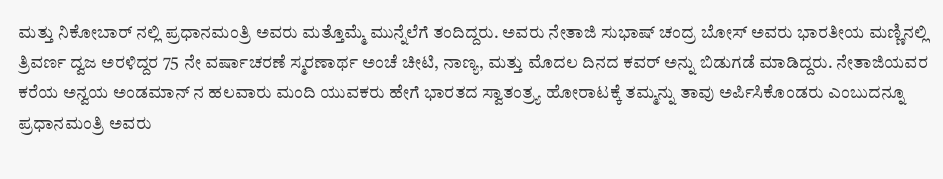ಮತ್ತು ನಿಕೋಬಾರ್ ನಲ್ಲಿ ಪ್ರಧಾನಮಂತ್ರಿ ಅವರು ಮತ್ತೊಮ್ಮೆ ಮುನ್ನೆಲೆಗೆ ತಂದಿದ್ದರು. ಅವರು ನೇತಾಜಿ ಸುಭಾಷ್ ಚಂದ್ರ ಬೋಸ್ ಅವರು ಭಾರತೀಯ ಮಣ್ಣಿನಲ್ಲಿ ತ್ರಿವರ್ಣ ದ್ವಜ ಅರಳಿದ್ದರ 75 ನೇ ವರ್ಷಾಚರಣೆ ಸ್ಮರಣಾರ್ಥ ಅಂಚೆ ಚೀಟಿ, ನಾಣ್ಯ, ಮತ್ತು ಮೊದಲ ದಿನದ ಕವರ್ ಅನ್ನು ಬಿಡುಗಡೆ ಮಾಡಿದ್ದರು. ನೇತಾಜಿಯವರ ಕರೆಯ ಅನ್ವಯ ಅಂಡಮಾನ್ ನ ಹಲವಾರು ಮಂದಿ ಯುವಕರು ಹೇಗೆ ಭಾರತದ ಸ್ವಾತಂತ್ರ್ಯ ಹೋರಾಟಕ್ಕೆ ತಮ್ಮನ್ನು ತಾವು ಅರ್ಪಿಸಿಕೊಂಡರು ಎಂಬುದನ್ನೂ ಪ್ರಧಾನಮಂತ್ರಿ ಅವರು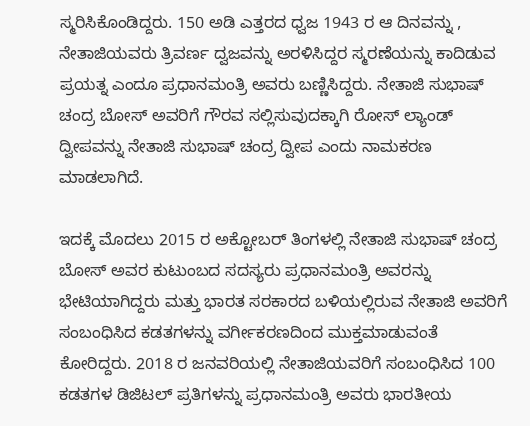ಸ್ಮರಿಸಿಕೊಂಡಿದ್ದರು. 150 ಅಡಿ ಎತ್ತರದ ಧ್ವಜ 1943 ರ ಆ ದಿನವನ್ನು , ನೇತಾಜಿಯವರು ತ್ರಿವರ್ಣ ದ್ವಜವನ್ನು ಅರಳಿಸಿದ್ದರ ಸ್ಮರಣೆಯನ್ನು ಕಾದಿಡುವ ಪ್ರಯತ್ನ ಎಂದೂ ಪ್ರಧಾನಮಂತ್ರಿ ಅವರು ಬಣ್ಣಿಸಿದ್ದರು. ನೇತಾಜಿ ಸುಭಾಷ್ ಚಂದ್ರ ಬೋಸ್ ಅವರಿಗೆ ಗೌರವ ಸಲ್ಲಿಸುವುದಕ್ಕಾಗಿ ರೋಸ್ ಲ್ಯಾಂಡ್ ದ್ವೀಪವನ್ನು ನೇತಾಜಿ ಸುಭಾಷ್ ಚಂದ್ರ ದ್ವೀಪ ಎಂದು ನಾಮಕರಣ ಮಾಡಲಾಗಿದೆ.

ಇದಕ್ಕೆ ಮೊದಲು 2015 ರ ಅಕ್ಟೋಬರ್ ತಿಂಗಳಲ್ಲಿ ನೇತಾಜಿ ಸುಭಾಷ್ ಚಂದ್ರ ಬೋಸ್ ಅವರ ಕುಟುಂಬದ ಸದಸ್ಯರು ಪ್ರಧಾನಮಂತ್ರಿ ಅವರನ್ನು ಭೇಟಿಯಾಗಿದ್ದರು ಮತ್ತು ಭಾರತ ಸರಕಾರದ ಬಳಿಯಲ್ಲಿರುವ ನೇತಾಜಿ ಅವರಿಗೆ ಸಂಬಂಧಿಸಿದ ಕಡತಗಳನ್ನು ವರ್ಗೀಕರಣದಿಂದ ಮುಕ್ತಮಾಡುವಂತೆ ಕೋರಿದ್ದರು. 2018 ರ ಜನವರಿಯಲ್ಲಿ ನೇತಾಜಿಯವರಿಗೆ ಸಂಬಂಧಿಸಿದ 100 ಕಡತಗಳ ಡಿಜಿಟಲ್ ಪ್ರತಿಗಳನ್ನು ಪ್ರಧಾನಮಂತ್ರಿ ಅವರು ಭಾರತೀಯ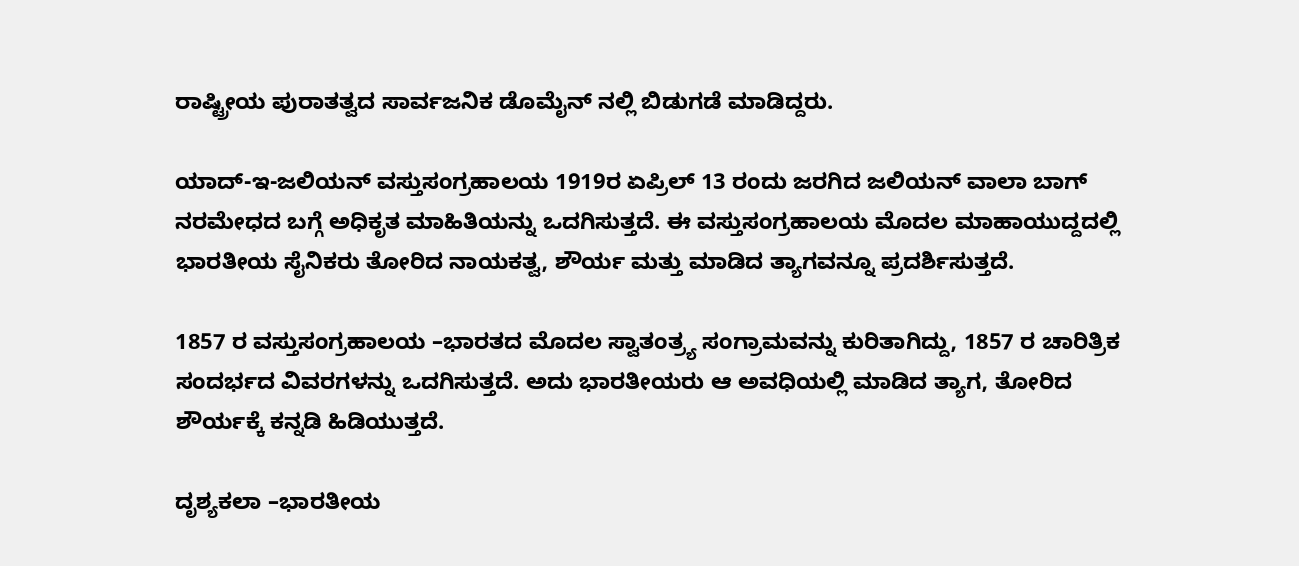ರಾಷ್ಟ್ರೀಯ ಪುರಾತತ್ವದ ಸಾರ್ವಜನಿಕ ಡೊಮೈನ್ ನಲ್ಲಿ ಬಿಡುಗಡೆ ಮಾಡಿದ್ದರು.

ಯಾದ್-ಇ-ಜಲಿಯನ್ ವಸ್ತುಸಂಗ್ರಹಾಲಯ 1919ರ ಏಪ್ರಿಲ್ 13 ರಂದು ಜರಗಿದ ಜಲಿಯನ್ ವಾಲಾ ಬಾಗ್ ನರಮೇಧದ ಬಗ್ಗೆ ಅಧಿಕೃತ ಮಾಹಿತಿಯನ್ನು ಒದಗಿಸುತ್ತದೆ. ಈ ವಸ್ತುಸಂಗ್ರಹಾಲಯ ಮೊದಲ ಮಾಹಾಯುದ್ದದಲ್ಲಿ ಭಾರತೀಯ ಸೈನಿಕರು ತೋರಿದ ನಾಯಕತ್ವ, ಶೌರ್ಯ ಮತ್ತು ಮಾಡಿದ ತ್ಯಾಗವನ್ನೂ ಪ್ರದರ್ಶಿಸುತ್ತದೆ.

1857 ರ ವಸ್ತುಸಂಗ್ರಹಾಲಯ –ಭಾರತದ ಮೊದಲ ಸ್ವಾತಂತ್ರ್ಯ ಸಂಗ್ರಾಮವನ್ನು ಕುರಿತಾಗಿದ್ದು, 1857 ರ ಚಾರಿತ್ರಿಕ ಸಂದರ್ಭದ ವಿವರಗಳನ್ನು ಒದಗಿಸುತ್ತದೆ. ಅದು ಭಾರತೀಯರು ಆ ಅವಧಿಯಲ್ಲಿ ಮಾಡಿದ ತ್ಯಾಗ, ತೋರಿದ ಶೌರ್ಯಕ್ಕೆ ಕನ್ನಡಿ ಹಿಡಿಯುತ್ತದೆ.

ದೃಶ್ಯಕಲಾ –ಭಾರತೀಯ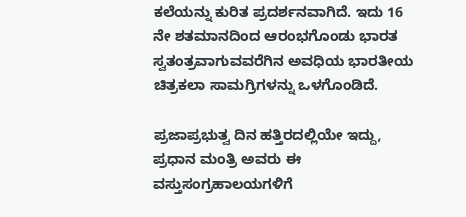ಕಲೆಯನ್ನು ಕುರಿತ ಪ್ರದರ್ಶನವಾಗಿದೆ. ಇದು 16 ನೇ ಶತಮಾನದಿಂದ ಆರಂಭಗೊಂಡು ಭಾರತ ಸ್ವತಂತ್ರವಾಗುವವರೆಗಿನ ಅವಧಿಯ ಭಾರತೀಯ ಚಿತ್ರಕಲಾ ಸಾಮಗ್ರಿಗಳನ್ನು ಒಳಗೊಂಡಿದೆ.

ಪ್ರಜಾಪ್ರಭುತ್ವ ದಿನ ಹತ್ತಿರದಲ್ಲಿಯೇ ಇದ್ದು, ಪ್ರಧಾನ ಮಂತ್ರಿ ಅವರು ಈ ವಸ್ತುಸಂಗ್ರಹಾಲಯಗಳಿಗೆ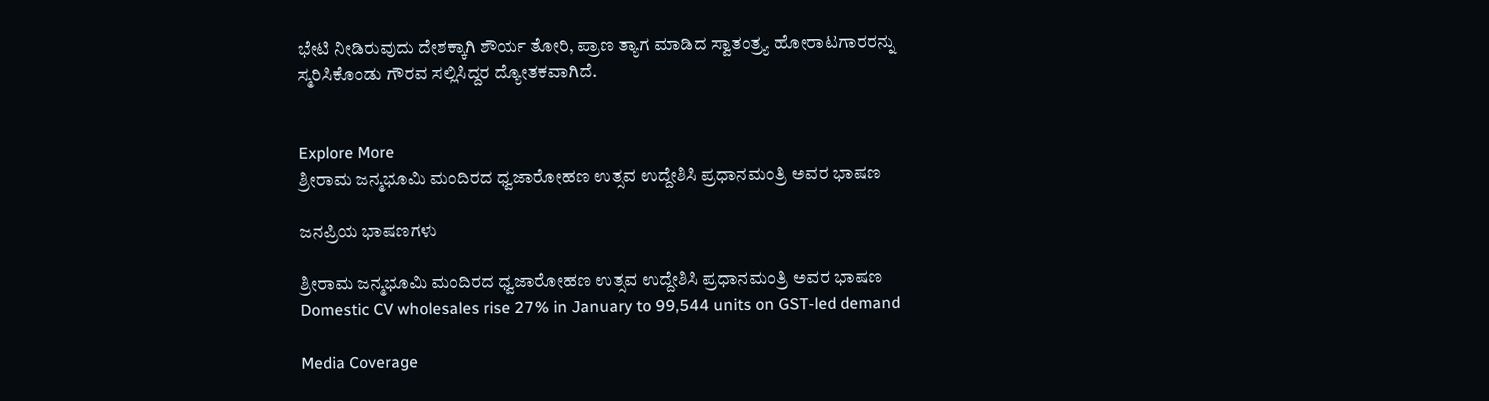ಭೇಟಿ ನೀಡಿರುವುದು ದೇಶಕ್ಕಾಗಿ ಶೌರ್ಯ ತೋರಿ, ಪ್ರಾಣ ತ್ಯಾಗ ಮಾಡಿದ ಸ್ವಾತಂತ್ರ್ಯ ಹೋರಾಟಗಾರರನ್ನು ಸ್ಮರಿಸಿಕೊಂಡು ಗೌರವ ಸಲ್ಲಿಸಿದ್ದರ ದ್ಯೋತಕವಾಗಿದೆ.


Explore More
ಶ್ರೀರಾಮ ಜನ್ಮಭೂಮಿ ಮಂದಿರದ ಧ್ವಜಾರೋಹಣ ಉತ್ಸವ ಉದ್ದೇಶಿಸಿ ಪ್ರಧಾನಮಂತ್ರಿ ಅವರ ಭಾಷಣ

ಜನಪ್ರಿಯ ಭಾಷಣಗಳು

ಶ್ರೀರಾಮ ಜನ್ಮಭೂಮಿ ಮಂದಿರದ ಧ್ವಜಾರೋಹಣ ಉತ್ಸವ ಉದ್ದೇಶಿಸಿ ಪ್ರಧಾನಮಂತ್ರಿ ಅವರ ಭಾಷಣ
Domestic CV wholesales rise 27% in January to 99,544 units on GST-led demand

Media Coverage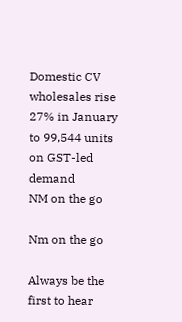Domestic CV wholesales rise 27% in January to 99,544 units on GST-led demand
NM on the go

Nm on the go

Always be the first to hear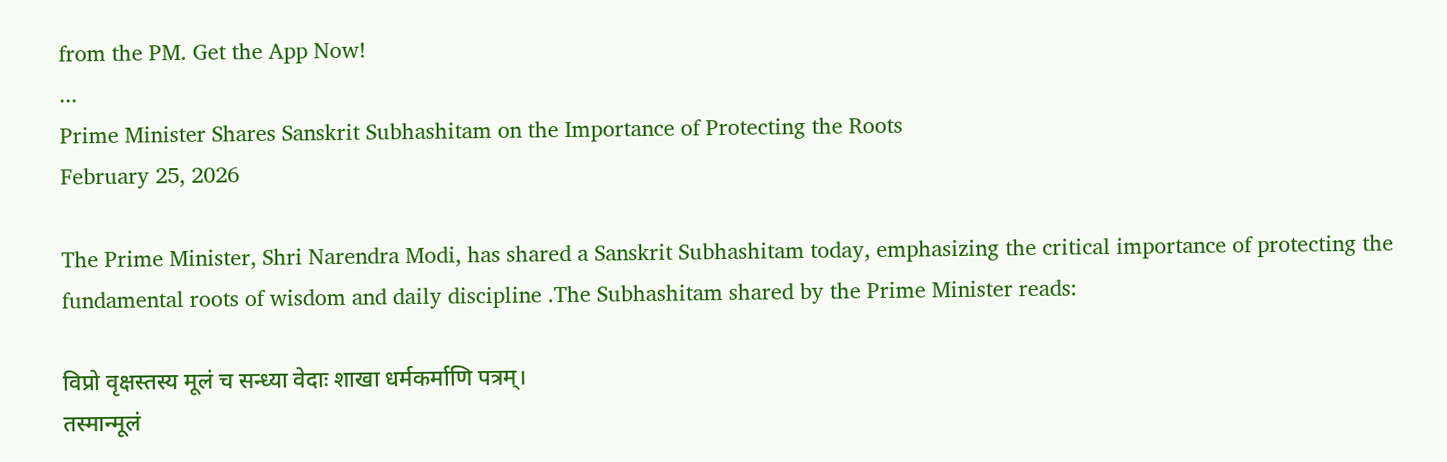from the PM. Get the App Now!
...
Prime Minister Shares Sanskrit Subhashitam on the Importance of Protecting the Roots
February 25, 2026

The Prime Minister, Shri Narendra Modi, has shared a Sanskrit Subhashitam today, emphasizing the critical importance of protecting the fundamental roots of wisdom and daily discipline .The Subhashitam shared by the Prime Minister reads:

विप्रो वृक्षस्तस्य मूलं च सन्ध्या वेदाः शाखा धर्मकर्माणि पत्रम्।
तस्मान्मूलं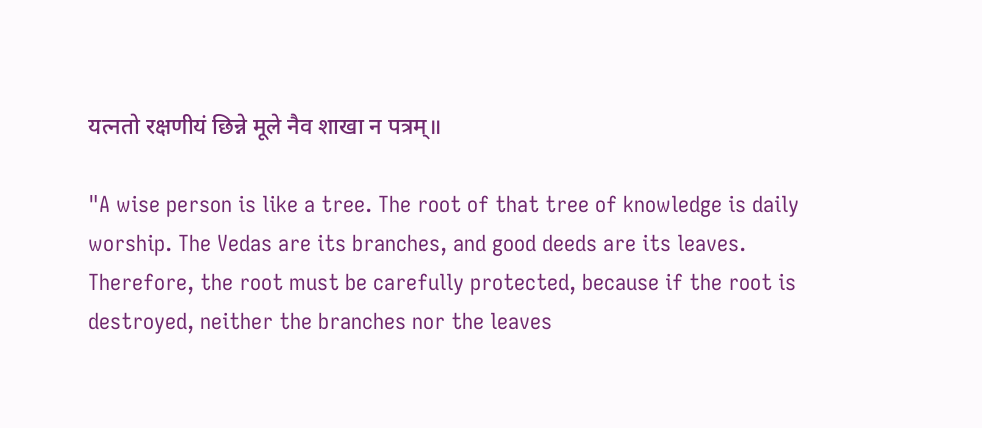यत्नतो रक्षणीयं छिन्ने मूले नैव शाखा न पत्रम्॥

"A wise person is like a tree. The root of that tree of knowledge is daily worship. The Vedas are its branches, and good deeds are its leaves. Therefore, the root must be carefully protected, because if the root is destroyed, neither the branches nor the leaves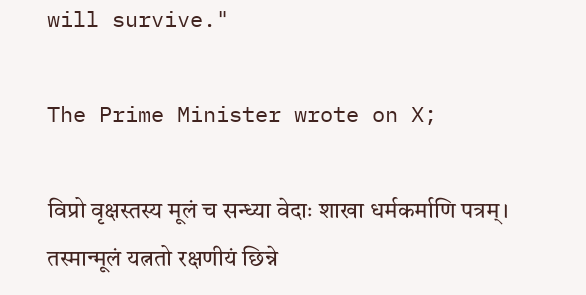will survive."

The Prime Minister wrote on X;

विप्रो वृक्षस्तस्य मूलं च सन्ध्या वेदाः शाखा धर्मकर्माणि पत्रम्।
तस्मान्मूलं यत्नतो रक्षणीयं छिन्ने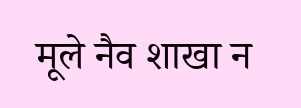मूले नैव शाखा न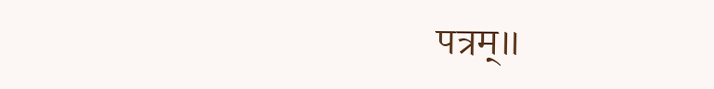पत्रम्॥